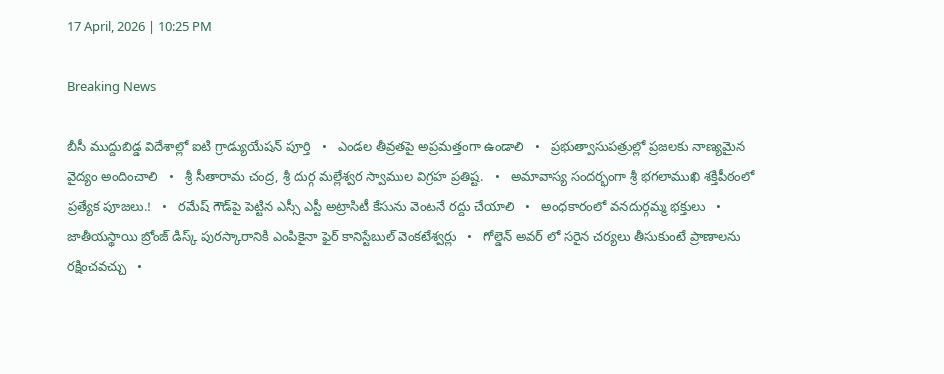17 April, 2026 | 10:25 PM

Breaking News

బీసీ ముద్దుబిడ్డ విదేశాల్లో ఐటి గ్రాడ్యుయేషన్ పూర్తి   •   ఎండల తీవ్రతపై అప్రమత్తంగా ఉండాలి   •   ప్రభుత్వాసుపత్రుల్లో ప్రజలకు నాణ్యమైన వైద్యం అందించాలి   •   శ్రీ సీతారామ చంద్ర, శ్రీ దుర్గ మల్లేశ్వర స్వాముల విగ్రహ ప్రతిష్ట.   •   అమావాస్య సందర్భంగా శ్రీ భగలాముఖి శక్తిపీఠంలో ప్రత్యేక పూజలు.!   •   రమేష్ గౌడ్‌పై పెట్టిన ఎస్సీ ఎస్టీ అట్రాసిటీ కేసును వెంటనే రద్దు చేయాలి   •   అంధకారంలో వనదుర్గమ్మ భక్తులు   •   జాతీయస్థాయి బ్రోంజ్ డిస్క్ పురస్కారానికి ఎంపికైనా ఫైర్ కానిస్టేబుల్ వెంకటేశ్వర్లు   •   గోల్డెన్ అవర్ లో సరైన చర్యలు తీసుకుంటే ప్రాణాలను రక్షించవచ్చు   •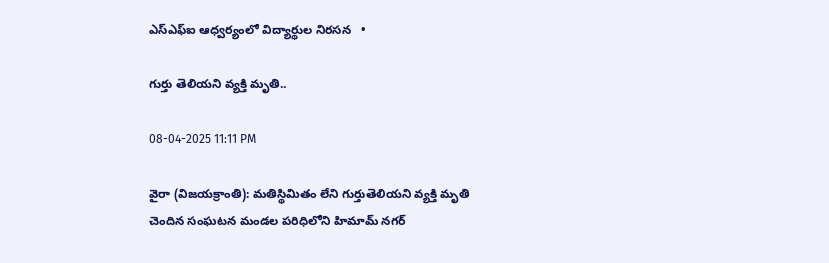ఎస్ఎఫ్ఐ ఆధ్వర్యంలో విద్యార్థుల నిరసన   •

గుర్తు తెలియని వ్యక్తి మృతి..

08-04-2025 11:11 PM

వైరా (విజయక్రాంతి): మతిస్థిమితం లేని గుర్తుతెలియని వ్యక్తి మృతి చెందిన సంఘటన మండల పరిధిలోని హిమామ్ నగర్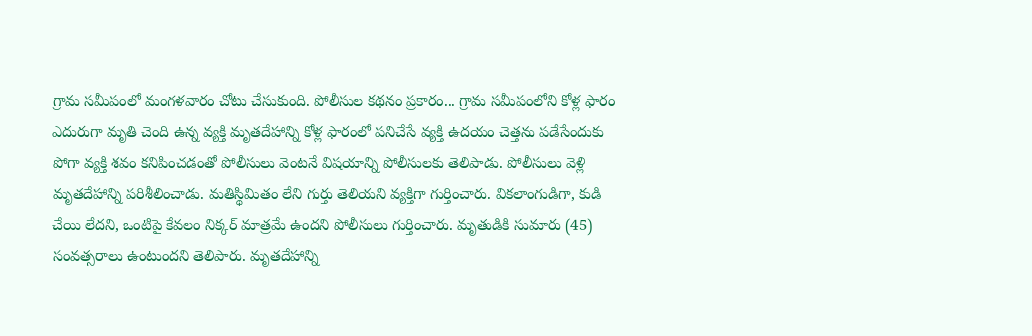గ్రామ సమీపంలో మంగళవారం చోటు చేసుకుంది. పోలీసుల కథనం ప్రకారం... గ్రామ సమీపంలోని కోళ్ల ఫారం ఎదురుగా మృతి చెంది ఉన్న వ్యక్తి మృతదేహాన్ని కోళ్ల ఫారంలో పనిచేసే వ్యక్తి ఉదయం చెత్తను పడేసేందుకు పోగా వ్యక్తి శవం కనిపించడంతో పోలీసులు వెంటనే విషయాన్ని పోలీసులకు తెలిపాడు. పోలీసులు వెళ్లి మృతదేహాన్ని పరిశీలించాడు. మతిస్థిమితం లేని గుర్తు తెలియని వ్యక్తిగా గుర్తించారు. వికలాంగుడిగా, కుడి చేయి లేదని, ఒంటిపై కేవలం నిక్కర్ మాత్రమే ఉందని పోలీసులు గుర్తించారు. మృతుడికి సుమారు (45) సంవత్సరాలు ఉంటుందని తెలిపారు. మృతదేహాన్ని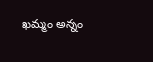ఖమ్మం అన్నం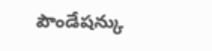పౌండేషన్కు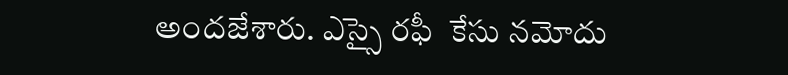అందజేశారు. ఎస్సై రఫీ  కేసు నమోదు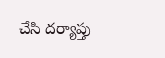చేసి దర్యాప్తు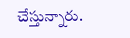చేస్తున్నారు.